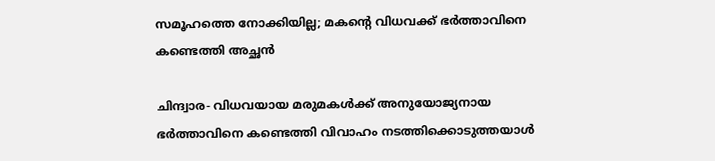സമൂഹത്തെ നോക്കിയില്ല; മകന്റെ വിധവക്ക് ഭര്‍ത്താവിനെ കണ്ടെത്തി അച്ഛന്‍

ചിന്ദ്വാര- വിധവയായ മരുമകള്‍ക്ക് അനുയോജ്യനായ ഭര്‍ത്താവിനെ കണ്ടെത്തി വിവാഹം നടത്തിക്കൊടുത്തയാള്‍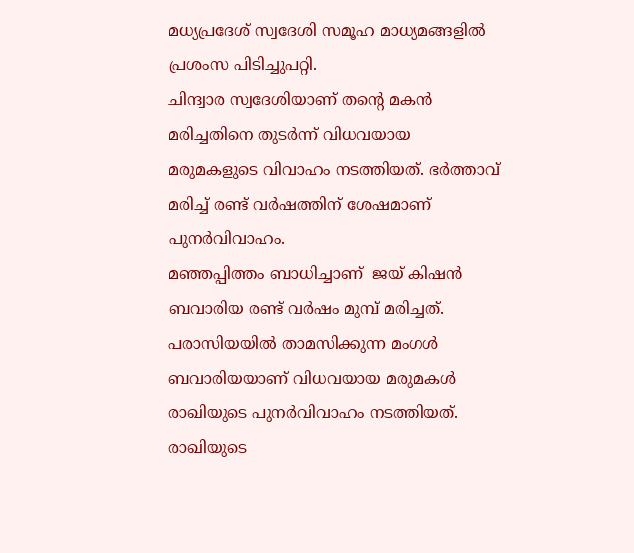മധ്യപ്രദേശ് സ്വദേശി സമൂഹ മാധ്യമങ്ങളില്‍ പ്രശംസ പിടിച്ചുപറ്റി.
ചിന്ദ്വാര സ്വദേശിയാണ് തന്റെ മകന്‍ മരിച്ചതിനെ തുടര്‍ന്ന് വിധവയായ മരുമകളുടെ വിവാഹം നടത്തിയത്. ഭര്‍ത്താവ് മരിച്ച് രണ്ട് വര്‍ഷത്തിന് ശേഷമാണ് പുനര്‍വിവാഹം.
മഞ്ഞപ്പിത്തം ബാധിച്ചാണ്  ജയ് കിഷന്‍ ബവാരിയ രണ്ട് വര്‍ഷം മുമ്പ് മരിച്ചത്.  പരാസിയയില്‍ താമസിക്കുന്ന മംഗള്‍ ബവാരിയയാണ് വിധവയായ മരുമകള്‍ രാഖിയുടെ പുനര്‍വിവാഹം നടത്തിയത്. രാഖിയുടെ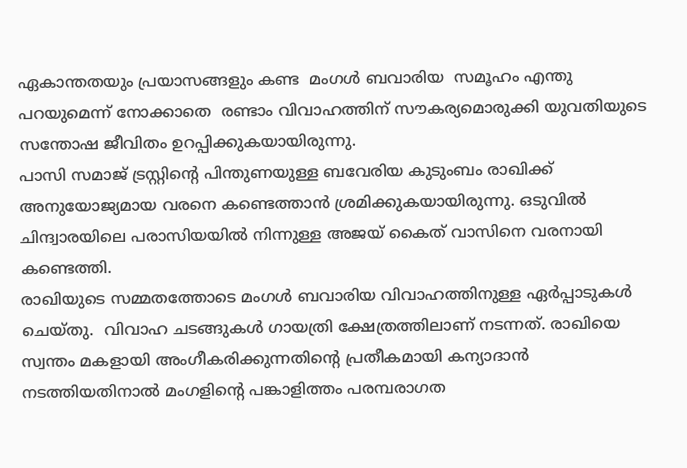ഏകാന്തതയും പ്രയാസങ്ങളും കണ്ട  മംഗള്‍ ബവാരിയ  സമൂഹം എന്തു പറയുമെന്ന് നോക്കാതെ  രണ്ടാം വിവാഹത്തിന് സൗകര്യമൊരുക്കി യുവതിയുടെ സന്തോഷ ജീവിതം ഉറപ്പിക്കുകയായിരുന്നു.
പാസി സമാജ് ട്രസ്റ്റിന്റെ പിന്തുണയുള്ള ബവേരിയ കുടുംബം രാഖിക്ക് അനുയോജ്യമായ വരനെ കണ്ടെത്താന്‍ ശ്രമിക്കുകയായിരുന്നു. ഒടുവില്‍ ചിന്ദ്വാരയിലെ പരാസിയയില്‍ നിന്നുള്ള അജയ് കൈത് വാസിനെ വരനായി കണ്ടെത്തി.
രാഖിയുടെ സമ്മതത്തോടെ മംഗള്‍ ബവാരിയ വിവാഹത്തിനുള്ള ഏര്‍പ്പാടുകള്‍ ചെയ്തു.  വിവാഹ ചടങ്ങുകള്‍ ഗായത്രി ക്ഷേത്രത്തിലാണ് നടന്നത്. രാഖിയെ സ്വന്തം മകളായി അംഗീകരിക്കുന്നതിന്റെ പ്രതീകമായി കന്യാദാന്‍ നടത്തിയതിനാല്‍ മംഗളിന്റെ പങ്കാളിത്തം പരമ്പരാഗത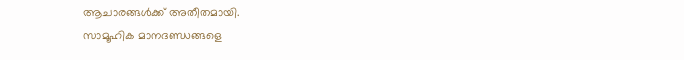ആചാരങ്ങള്‍ക്ക് അതീതമായി.
സാമൂഹിക മാനദണ്ഡങ്ങളെ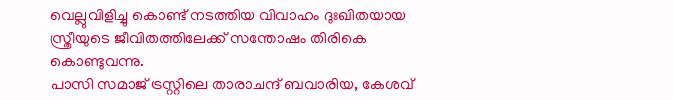വെല്ലുവിളിച്ചു കൊണ്ട് നടത്തിയ വിവാഹം ദുഃഖിതയായ സ്ത്രീയുടെ ജീവിതത്തിലേക്ക് സന്തോഷം തിരികെ കൊണ്ടുവന്നു.
പാസി സമാജ് ട്രസ്റ്റിലെ താരാചന്ദ് ബവാരിയ, കേശവ്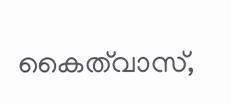കൈത്‌വാസ്,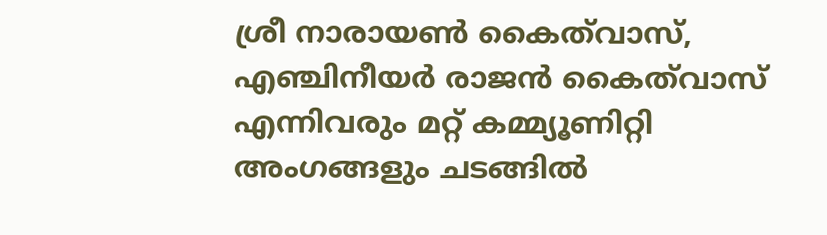ശ്രീ നാരായണ്‍ കൈത്‌വാസ്, എഞ്ചിനീയര്‍ രാജന്‍ കൈത്‌വാസ് എന്നിവരും മറ്റ് കമ്മ്യൂണിറ്റി അംഗങ്ങളും ചടങ്ങില്‍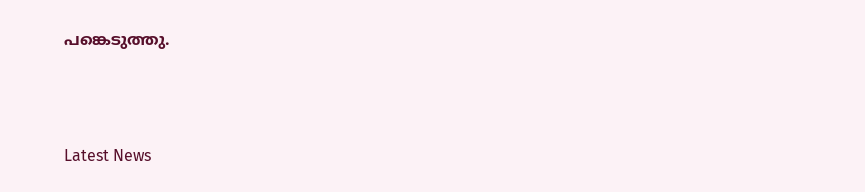പങ്കെടുത്തു.



Latest News